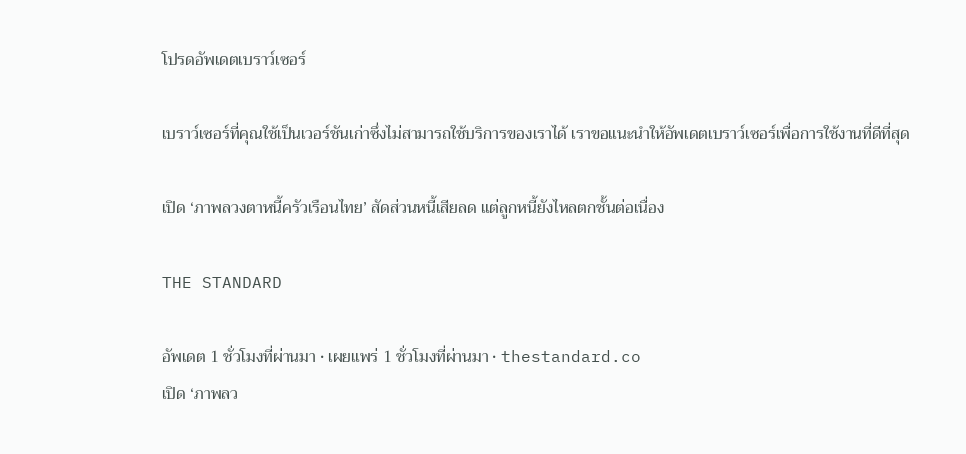โปรดอัพเดตเบราว์เซอร์

เบราว์เซอร์ที่คุณใช้เป็นเวอร์ชันเก่าซึ่งไม่สามารถใช้บริการของเราได้ เราขอแนะนำให้อัพเดตเบราว์เซอร์เพื่อการใช้งานที่ดีที่สุด

เปิด ‘ภาพลวงตาหนี้ครัวเรือนไทย’ สัดส่วนหนี้เสียลด แต่ลูกหนี้ยังไหลตกชั้นต่อเนื่อง

THE STANDARD

อัพเดต 1 ชั่วโมงที่ผ่านมา • เผยแพร่ 1 ชั่วโมงที่ผ่านมา • thestandard.co
เปิด ‘ภาพลว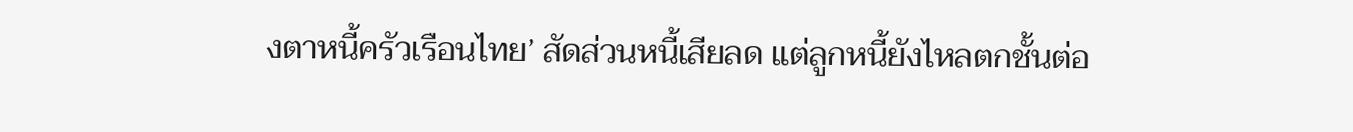งตาหนี้ครัวเรือนไทย’ สัดส่วนหนี้เสียลด แต่ลูกหนี้ยังไหลตกชั้นต่อ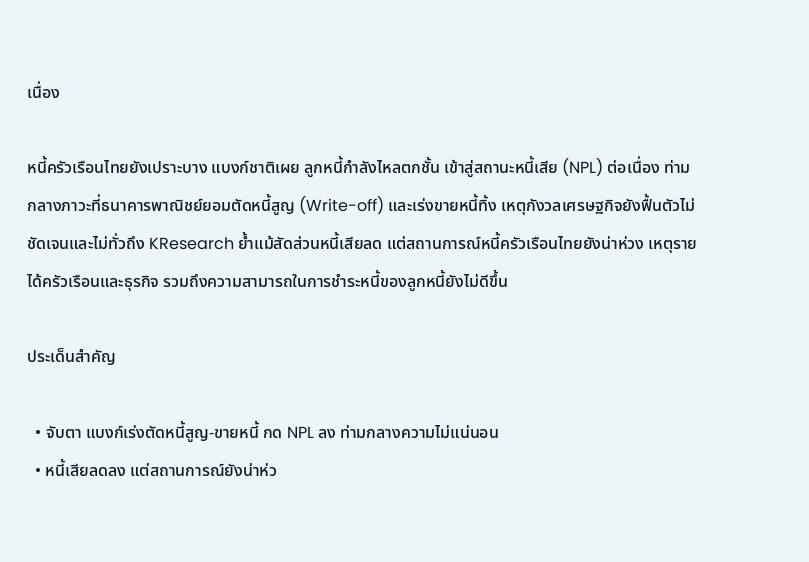เนื่อง

หนี้ครัวเรือนไทยยังเปราะบาง แบงก์ชาติเผย ลูกหนี้กำลังไหลตกชั้น เข้าสู่สถานะหนี้เสีย (NPL) ต่อเนื่อง ท่ามกลางภาวะที่ธนาคารพาณิชย์ยอมตัดหนี้สูญ (Write-off) และเร่งขายหนี้ทิ้ง เหตุกังวลเศรษฐกิจยังฟื้นตัวไม่ชัดเจนและไม่ทั่วถึง KResearch ย้ำแม้สัดส่วนหนี้เสียลด แต่สถานการณ์หนี้ครัวเรือนไทยยังน่าห่วง เหตุรายได้ครัวเรือนและธุรกิจ รวมถึงความสามารถในการชำระหนี้ของลูกหนี้ยังไม่ดีขึ้น

ประเด็นสำคัญ

  • จับตา แบงก์เร่งตัดหนี้สูญ-ขายหนี้ กด NPL ลง ท่ามกลางความไม่แน่นอน
  • หนี้เสียลดลง แต่สถานการณ์ยังน่าห่ว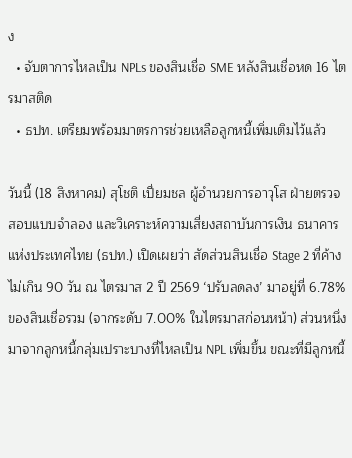ง
  • จับตาการไหลเป็น NPLs ของสินเชื่อ SME หลังสินเชื่อหด 16 ไตรมาสติด
  • ธปท. เตรียมพร้อมมาตรการช่วยเหลือลูกหนี้เพิ่มเติมไว้แล้ว

วันนี้ (18 สิงหาคม) สุโชติ เปี่ยมชล ผู้อำนวยการอาวุโส ฝ่ายตรวจสอบแบบจำลอง และวิเคราะห์ความเสี่ยงสถาบันการเงิน ธนาคารแห่งประเทศไทย (ธปท.) เปิดเผยว่า สัดส่วนสินเชื่อ Stage 2 ที่ค้างไม่เกิน 90 วัน ณ ไตรมาส 2 ปี 2569 ‘ปรับลดลง’ มาอยู่ที่ 6.78% ของสินเชื่อรวม (จากระดับ 7.00% ในไตรมาสก่อนหน้า) ส่วนหนึ่งมาจากลูกหนี้กลุ่มเปราะบางที่ไหลเป็น NPL เพิ่มขึ้น ขณะที่มีลูกหนี้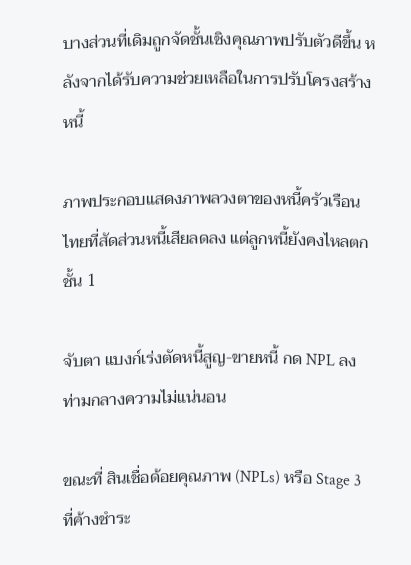บางส่วนที่เดิมถูกจัดชั้นเชิงคุณภาพปรับตัวดีขึ้น หลังจากได้รับความช่วยเหลือในการปรับโครงสร้างหนี้

ภาพประกอบแสดงภาพลวงตาของหนี้ครัวเรือนไทยที่สัดส่วนหนี้เสียลดลง แต่ลูกหนี้ยังคงไหลตกชั้น 1

จับตา แบงก์เร่งตัดหนี้สูญ-ขายหนี้ กด NPL ลง ท่ามกลางความไม่แน่นอน

ขณะที่ สินเชื่อด้อยคุณภาพ (NPLs) หรือ Stage 3 ที่ค้างชำระ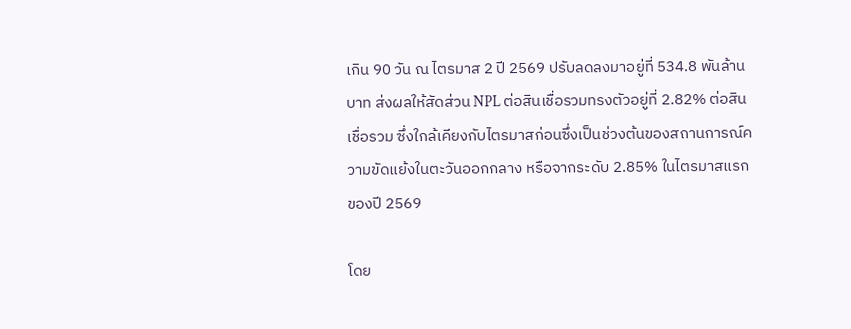เกิน 90 วัน ณ ไตรมาส 2 ปี 2569 ปรับลดลงมาอยู่ที่ 534.8 พันล้านบาท ส่งผลให้สัดส่วน NPL ต่อสินเชื่อรวมทรงตัวอยู่ที่ 2.82% ต่อสินเชื่อรวม ซึ่งใกล้เคียงกับไตรมาสก่อนซึ่งเป็นช่วงต้นของสถานการณ์ความขัดแย้งในตะวันออกกลาง หรือจากระดับ 2.85% ในไตรมาสแรกของปี 2569

โดย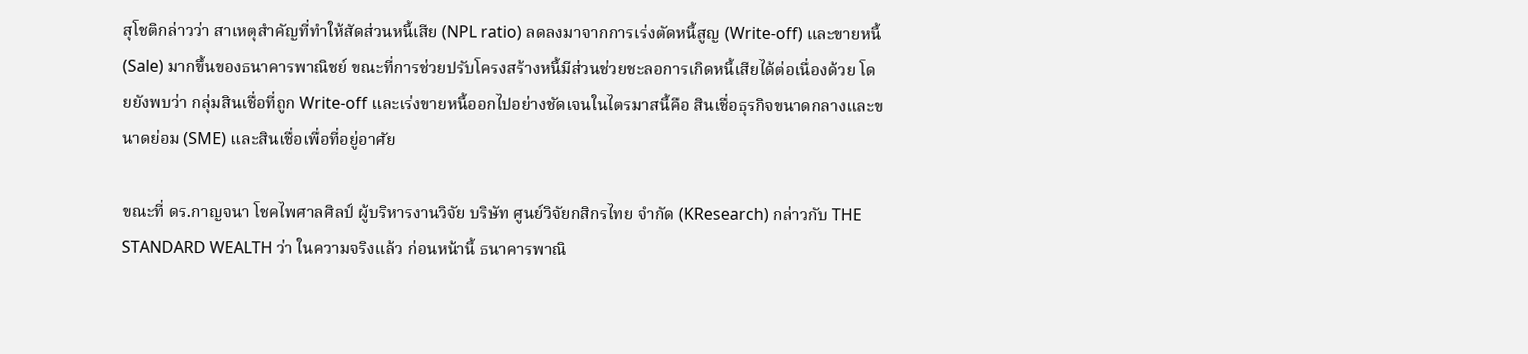สุโชติกล่าวว่า สาเหตุสำคัญที่ทำให้สัดส่วนหนี้เสีย (NPL ratio) ลดลงมาจากการเร่งตัดหนี้สูญ (Write-off) และขายหนี้ (Sale) มากขึ้นของธนาคารพาณิชย์ ขณะที่การช่วยปรับโครงสร้างหนี้มีส่วนช่วยชะลอการเกิดหนี้เสียได้ต่อเนื่องด้วย โดยยังพบว่า กลุ่มสินเชื่อที่ถูก Write-off และเร่งขายหนี้ออกไปอย่างชัดเจนในไตรมาสนี้คือ สินเชื่อธุรกิจขนาดกลางและขนาดย่อม (SME) และสินเชื่อเพื่อที่อยู่อาศัย

ขณะที่ ดร.กาญจนา โชคไพศาลศิลป์ ผู้บริหารงานวิจัย บริษัท ศูนย์วิจัยกสิกรไทย จำกัด (KResearch) กล่าวกับ THE STANDARD WEALTH ว่า ในความจริงแล้ว ก่อนหน้านี้ ธนาคารพาณิ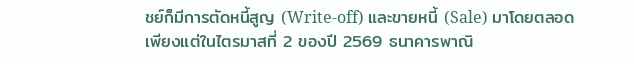ชย์ก็มีการตัดหนี้สูญ (Write-off) และขายหนี้ (Sale) มาโดยตลอด เพียงแต่ในไตรมาสที่ 2 ของปี 2569 ธนาคารพาณิ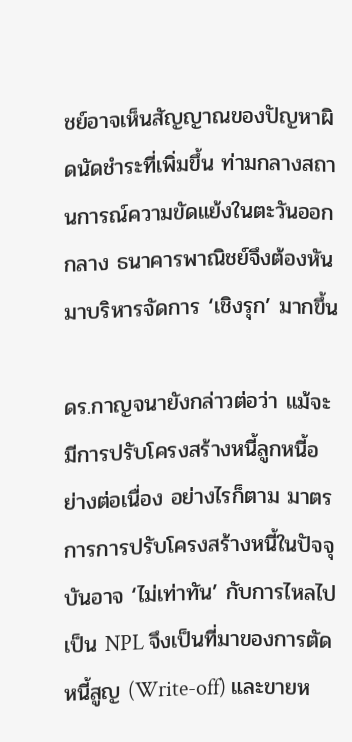ชย์อาจเห็นสัญญาณของปัญหาผิดนัดชำระที่เพิ่มขึ้น ท่ามกลางสถานการณ์ความขัดแย้งในตะวันออกกลาง ธนาคารพาณิชย์จึงต้องหันมาบริหารจัดการ ‘เชิงรุก’ มากขึ้น

ดร.กาญจนายังกล่าวต่อว่า แม้จะมีการปรับโครงสร้างหนี้ลูกหนี้อย่างต่อเนื่อง อย่างไรก็ตาม มาตรการการปรับโครงสร้างหนี้ในปัจจุบันอาจ ‘ไม่เท่าทัน’ กับการไหลไปเป็น NPL จึงเป็นที่มาของการตัดหนี้สูญ (Write-off) และขายห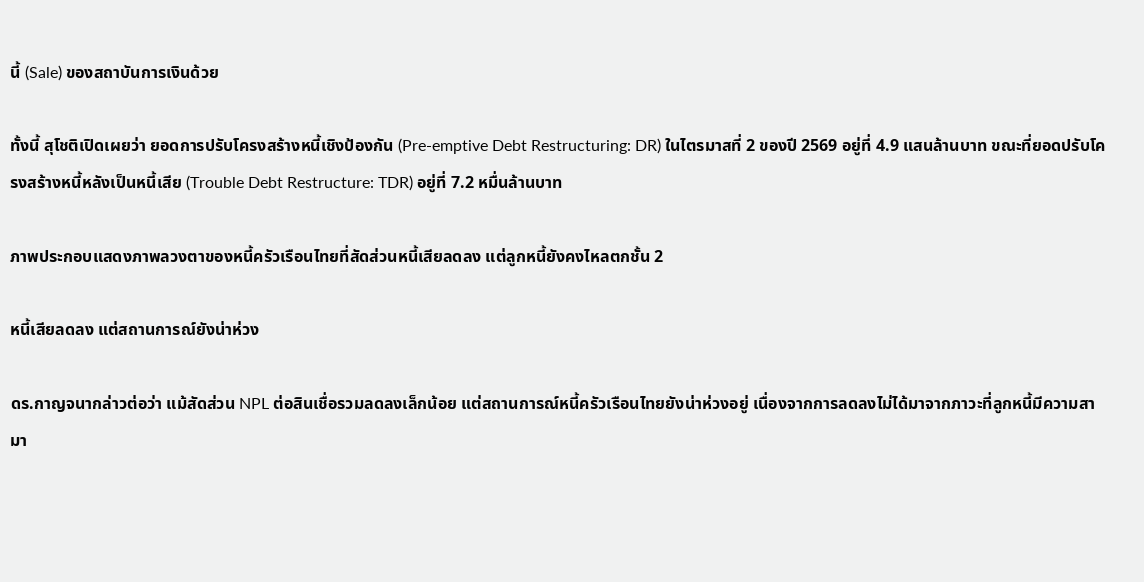นี้ (Sale) ของสถาบันการเงินด้วย

ทั้งนี้ สุโชติเปิดเผยว่า ยอดการปรับโครงสร้างหนี้เชิงป้องกัน (Pre-emptive Debt Restructuring: DR) ในไตรมาสที่ 2 ของปี 2569 อยู่ที่ 4.9 แสนล้านบาท ขณะที่ยอดปรับโครงสร้างหนี้หลังเป็นหนี้เสีย (Trouble Debt Restructure: TDR) อยู่ที่ 7.2 หมื่นล้านบาท

ภาพประกอบแสดงภาพลวงตาของหนี้ครัวเรือนไทยที่สัดส่วนหนี้เสียลดลง แต่ลูกหนี้ยังคงไหลตกชั้น 2

หนี้เสียลดลง แต่สถานการณ์ยังน่าห่วง

ดร.กาญจนากล่าวต่อว่า แม้สัดส่วน NPL ต่อสินเชื่อรวมลดลงเล็กน้อย แต่สถานการณ์หนี้ครัวเรือนไทยยังน่าห่วงอยู่ เนื่องจากการลดลงไม่ได้มาจากภาวะที่ลูกหนี้มีความสามา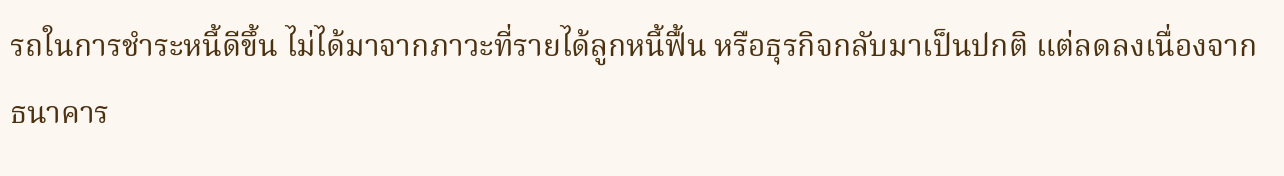รถในการชำระหนี้ดีขึ้น ไม่ได้มาจากภาวะที่รายได้ลูกหนี้ฟื้น หรือธุรกิจกลับมาเป็นปกติ แต่ลดลงเนื่องจากธนาคาร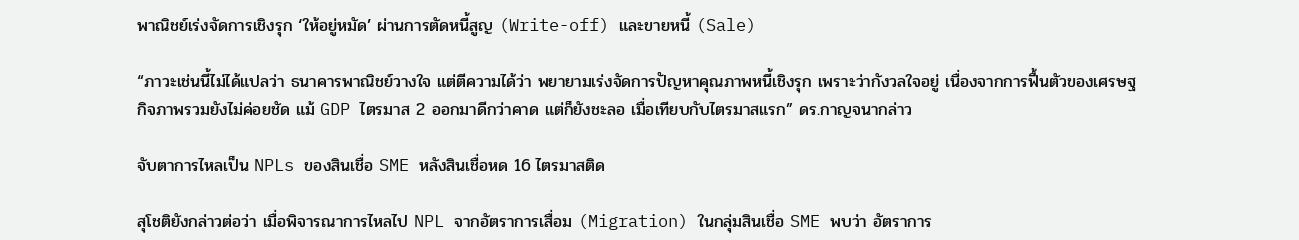พาณิชย์เร่งจัดการเชิงรุก ‘ให้อยู่หมัด’ ผ่านการตัดหนี้สูญ (Write-off) และขายหนี้ (Sale)

“ภาวะเช่นนี้ไม่ได้แปลว่า ธนาคารพาณิชย์วางใจ แต่ตีความได้ว่า พยายามเร่งจัดการปัญหาคุณภาพหนี้เชิงรุก เพราะว่ากังวลใจอยู่ เนื่องจากการฟื้นตัวของเศรษฐกิจภาพรวมยังไม่ค่อยชัด แม้ GDP ไตรมาส 2 ออกมาดีกว่าคาด แต่ก็ยังชะลอ เมื่อเทียบกับไตรมาสแรก” ดร.กาญจนากล่าว

จับตาการไหลเป็น NPLs ของสินเชื่อ SME หลังสินเชื่อหด 16 ไตรมาสติด

สุโชติยังกล่าวต่อว่า เมื่อพิจารณาการไหลไป NPL จากอัตราการเสื่อม (Migration) ในกลุ่มสินเชื่อ SME พบว่า อัตราการ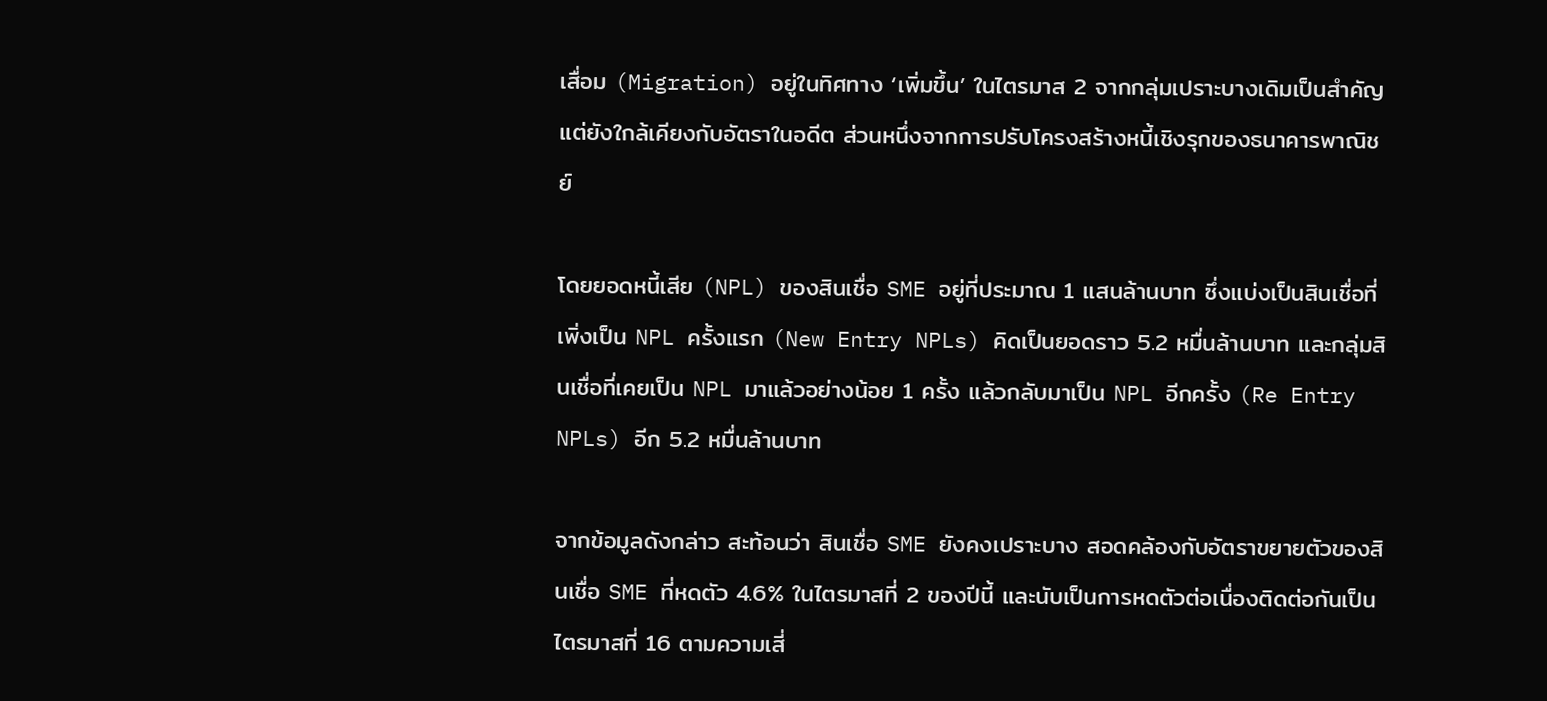เสื่อม (Migration) อยู่ในทิศทาง ‘เพิ่มขึ้น’ ในไตรมาส 2 จากกลุ่มเปราะบางเดิมเป็นสำคัญ แต่ยังใกล้เคียงกับอัตราในอดีต ส่วนหนึ่งจากการปรับโครงสร้างหนี้เชิงรุกของธนาคารพาณิชย์

โดยยอดหนี้เสีย (NPL) ของสินเชื่อ SME อยู่ที่ประมาณ 1 แสนล้านบาท ซึ่งแบ่งเป็นสินเชื่อที่เพิ่งเป็น NPL ครั้งแรก (New Entry NPLs) คิดเป็นยอดราว 5.2 หมื่นล้านบาท และกลุ่มสินเชื่อที่เคยเป็น NPL มาแล้วอย่างน้อย 1 ครั้ง แล้วกลับมาเป็น NPL อีกครั้ง (Re Entry NPLs) อีก 5.2 หมื่นล้านบาท

จากข้อมูลดังกล่าว สะท้อนว่า สินเชื่อ SME ยังคงเปราะบาง สอดคล้องกับอัตราขยายตัวของสินเชื่อ SME ที่หดตัว 4.6% ในไตรมาสที่ 2 ของปีนี้ และนับเป็นการหดตัวต่อเนื่องติดต่อกันเป็นไตรมาสที่ 16 ตามความเสี่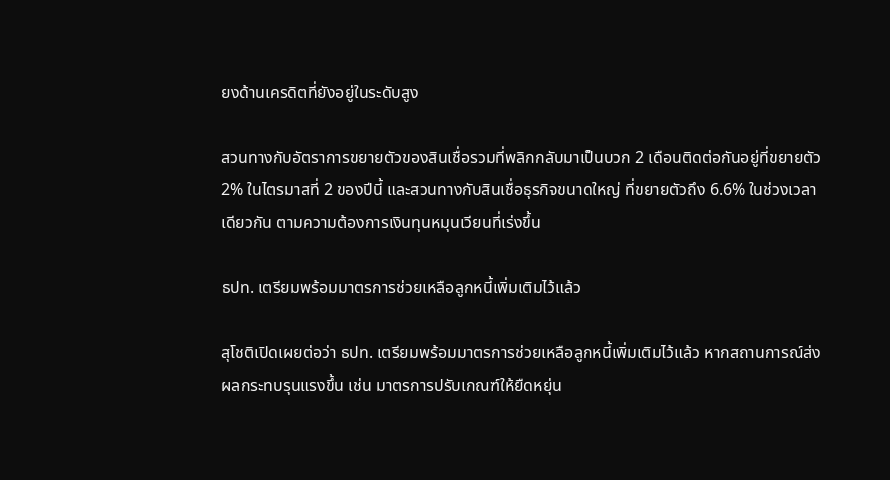ยงด้านเครดิตที่ยังอยู่ในระดับสูง

สวนทางกับอัตราการขยายตัวของสินเชื่อรวมที่พลิกกลับมาเป็นบวก 2 เดือนติดต่อกันอยู่ที่ขยายตัว 2% ในไตรมาสที่ 2 ของปีนี้ และสวนทางกับสินเชื่อธุรกิจขนาดใหญ่ ที่ขยายตัวถึง 6.6% ในช่วงเวลาเดียวกัน ตามความต้องการเงินทุนหมุนเวียนที่เร่งขึ้น

ธปท. เตรียมพร้อมมาตรการช่วยเหลือลูกหนี้เพิ่มเติมไว้แล้ว

สุโชติเปิดเผยต่อว่า ธปท. เตรียมพร้อมมาตรการช่วยเหลือลูกหนี้เพิ่มเติมไว้แล้ว หากสถานการณ์ส่งผลกระทบรุนแรงขึ้น เช่น มาตรการปรับเกณฑ์ให้ยืดหยุ่น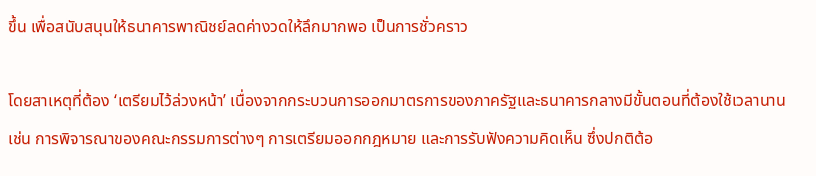ขึ้น เพื่อสนับสนุนให้ธนาคารพาณิชย์ลดค่างวดให้ลึกมากพอ เป็นการชั่วคราว

โดยสาเหตุที่ต้อง ‘เตรียมไว้ล่วงหน้า’ เนื่องจากกระบวนการออกมาตรการของภาครัฐและธนาคารกลางมีขั้นตอนที่ต้องใช้เวลานาน เช่น การพิจารณาของคณะกรรมการต่างๆ การเตรียมออกกฎหมาย และการรับฟังความคิดเห็น ซึ่งปกติต้อ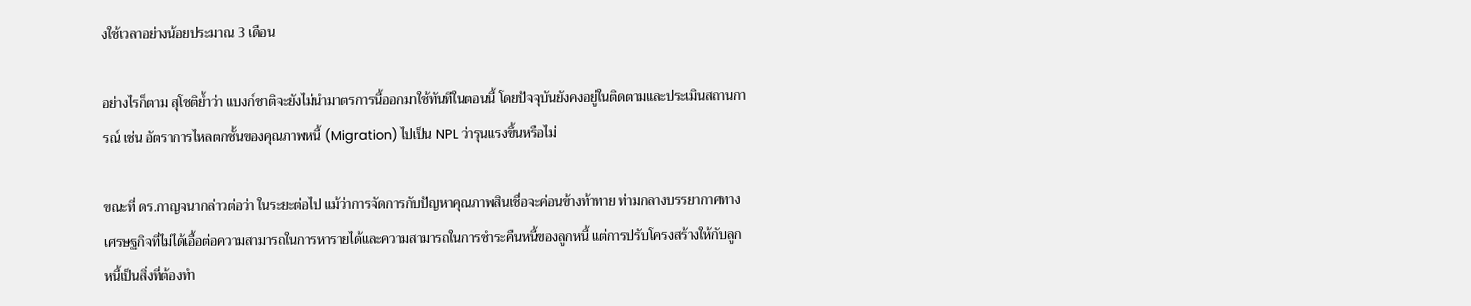งใช้เวลาอย่างน้อยประมาณ 3 เดือน

อย่างไรก็ตาม สุโชติย้ำว่า แบงก์ชาติจะยังไม่นำมาตรการนี้ออกมาใช้ทันทีในตอนนี้ โดยปัจจุบันยังคงอยู่ในติดตามและประเมินสถานการณ์ เช่น อัตราการไหลตกชั้นของคุณภาพหนี้ (Migration) ไปเป็น NPL ว่ารุนแรงขึ้นหรือไม่

ขณะที่ ดร.กาญจนากล่าวต่อว่า ในระยะต่อไป แม้ว่าการจัดการกับปัญหาคุณภาพสินเชื่อจะค่อนข้างท้าทาย ท่ามกลางบรรยากาศทางเศรษฐกิจที่ไม่ได้เอื้อต่อความสามารถในการหารายได้และความสามารถในการชำระคืนหนี้ของลูกหนี้ แต่การปรับโครงสร้างให้กับลูกหนี้เป็นสิ่งที่ต้องทำ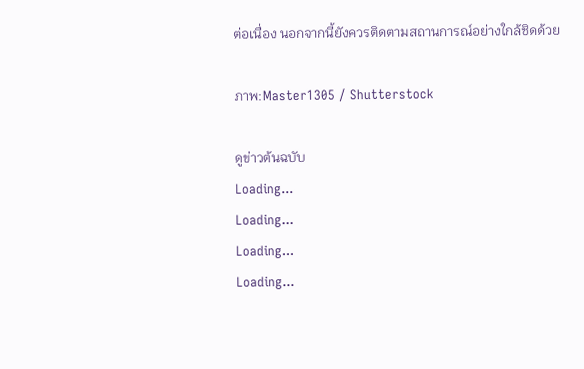ต่อเนื่อง นอกจากนี้ยังควรติดตามสถานการณ์อย่างใกล้ชิดด้วย

ภาพ:Master1305 / Shutterstock

ดูข่าวต้นฉบับ
Loading...
Loading...
Loading...
Loading...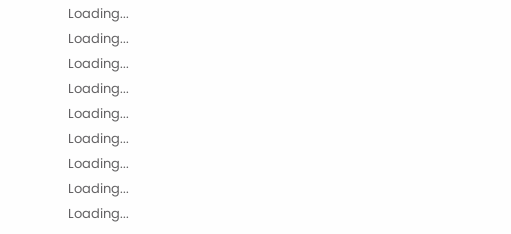Loading...
Loading...
Loading...
Loading...
Loading...
Loading...
Loading...
Loading...
Loading...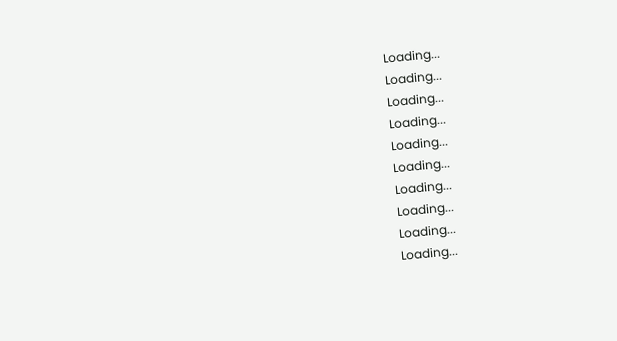Loading...
Loading...
Loading...
Loading...
Loading...
Loading...
Loading...
Loading...
Loading...
Loading...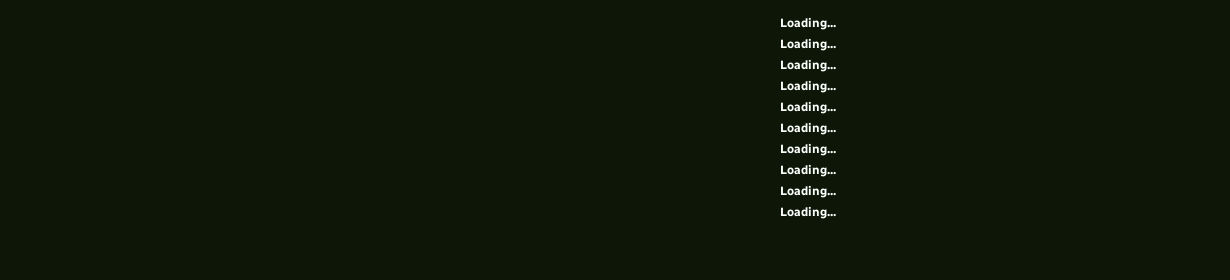Loading...
Loading...
Loading...
Loading...
Loading...
Loading...
Loading...
Loading...
Loading...
Loading...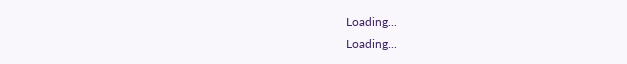Loading...
Loading...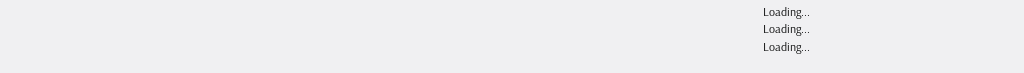Loading...
Loading...
Loading...